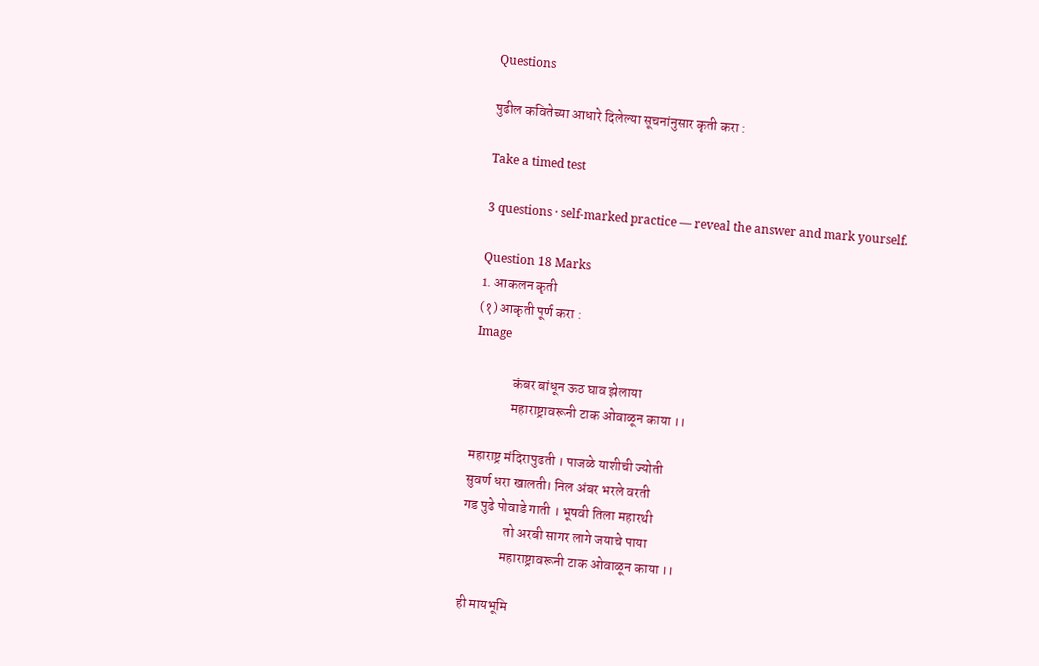Questions

पुढील कवितेच्या आधारे दिलेल्या सूचनांनुसार कृती करा :

Take a timed test

3 questions · self-marked practice — reveal the answer and mark yourself.

Question 18 Marks
1. आकलन कृती
(१) आकृती पूर्ण करा :
Image

              कंबर बांधून ऊठ घाव झेलाया
              महाराष्ट्रावरूनी टाक ओवाळून काया ।।

महाराष्ट्र मंदिरापुढती । पाजळे याशीची ज्योती
सुवर्ण धरा खालती। निल अंबर भरले वरती
गड पुढे पोवाडे गाती । भूषवी तिला महारथी
               तो अरबी सागर लागे जयाचे पाया
              महाराष्ट्रावरूनी टाक ओवाळून काया ।।

ही मायभूमि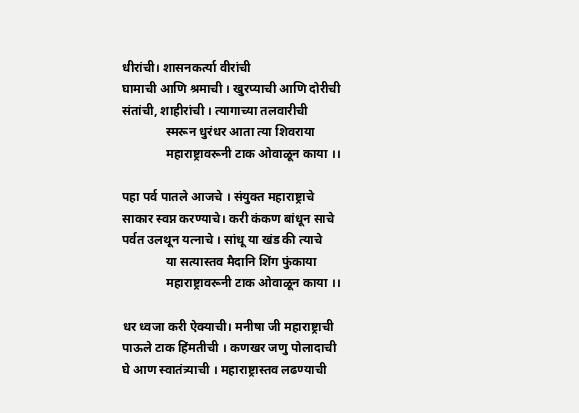धीरांची। शासनकर्त्या वीरांची
घामाची आणि श्रमाची । खुरप्याची आणि दोरीची
संतांची, शाहीरांची । त्यागाच्या तलवारीची
              स्मरून धुरंधर आता त्या शिवराया
              महाराष्ट्रावरूनी टाक ओवाळून काया ।।

पहा पर्व पातले आजचे । संयुक्त महाराष्ट्राचे
साकार स्वप्न करण्याचे। करी कंकण बांधून साचे
पर्वत उलथून यत्नाचे । सांधू या खंड की त्याचे
              या सत्यास्तव मैदानि शिंग फुंकाया
              महाराष्ट्रावरूनी टाक ओवाळून काया ।।

धर ध्वजा करी ऐक्याची। मनीषा जी महाराष्ट्राची
पाऊले टाक हिंमतीची । कणखर जणु पोलादाची
घे आण स्वातंत्र्याची । महाराष्ट्रास्तव लढण्याची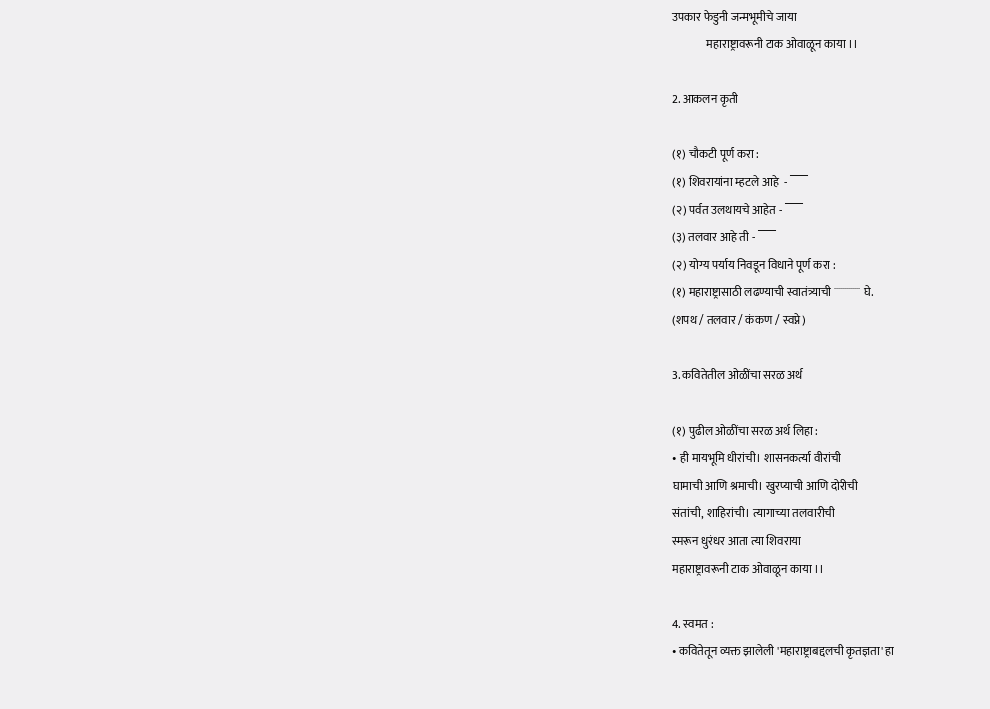उपकार फेडुनी जन्मभूमीचे जाया
               महाराष्ट्रावरूनी टाक ओवाळून काया ।।

2. आकलन कृती

(१) चौकटी पूर्ण करा :
(१) शिवरायांना म्हटले आहे  - ‾‾‾
(२) पर्वत उलथायचे आहेत - ‾‾‾
(३) तलवार आहे ती - ‾‾‾
(२) योग्य पर्याय निवडून विधाने पूर्ण करा :
(१) महाराष्ट्रासाठी लढण्याची स्वातंत्र्याची ˙˙˙˙˙˙˙˙˙˙˙˙˙ घे.
(शपथ / तलवार / कंकण / स्वप्ने)

3. कवितेतील ओळींचा सरळ अर्थ

(१) पुढील ओळींचा सरळ अर्थ लिहा :
• ही मायभूमि धीरांची। शासनकर्त्या वीरांची
घामाची आणि श्रमाची। खुरप्याची आणि दोरीची
संतांची, शाहिरांची। त्यागाच्या तलवारीची
स्मरून धुरंधर आता त्या शिवराया
महाराष्ट्रावरूनी टाक ओवाळून काया ।।

4. स्वमत :
• कवितेतून व्यक्त झालेली 'महाराष्ट्राबद्दलची कृतज्ञता' हा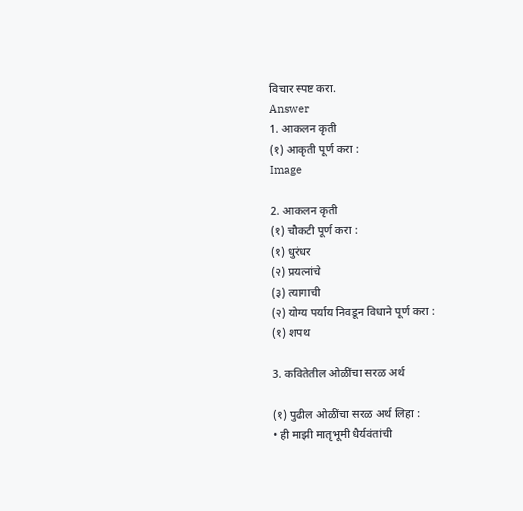विचार स्पष्ट करा.
Answer
1. आकलन कृती
(१) आकृती पूर्ण करा :
Image

2. आकलन कृती
(१) चौकटी पूर्ण करा :
(१) धुरंधर
(२) प्रयत्नांचे
(३) त्यागाची
(२) योग्य पर्याय निवडून विधाने पूर्ण करा :
(१) शपथ

3. कवितेतील ओळींचा सरळ अर्थ

(१) पुढील ओळींचा सरळ अर्थ लिहा :
• ही माझी मातृभूमी धैर्यवंतांची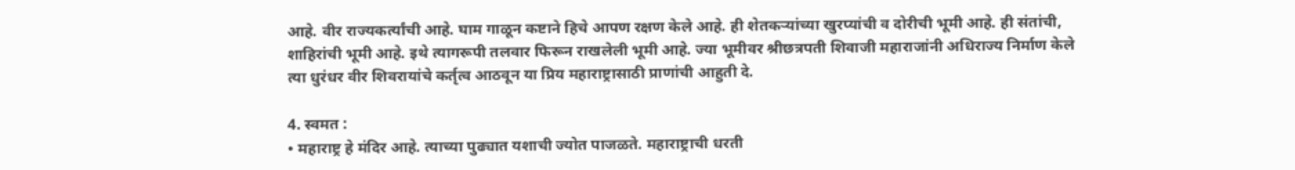आहे. वीर राज्यकर्त्यांची आहे. घाम गाळून कष्टाने हिचे आपण रक्षण केले आहे. ही शेतकऱ्यांच्या खुरप्यांची व दोरीची भूमी आहे. ही संतांची, शाहिरांची भूमी आहे. इथे त्यागरूपी तलवार फिरून राखलेली भूमी आहे. ज्या भूमीवर श्रीछत्रपती शिवाजी महाराजांनी अधिराज्य निर्माण केले त्या धुरंधर वीर शिवरायांचे कर्तृत्व आठवून या प्रिय महाराष्ट्रासाठी प्राणांची आहुती दे.

4. स्वमत :
• महाराष्ट्र हे मंदिर आहे. त्याच्या पुढ्यात यशाची ज्योत पाजळते. महाराष्ट्राची धरती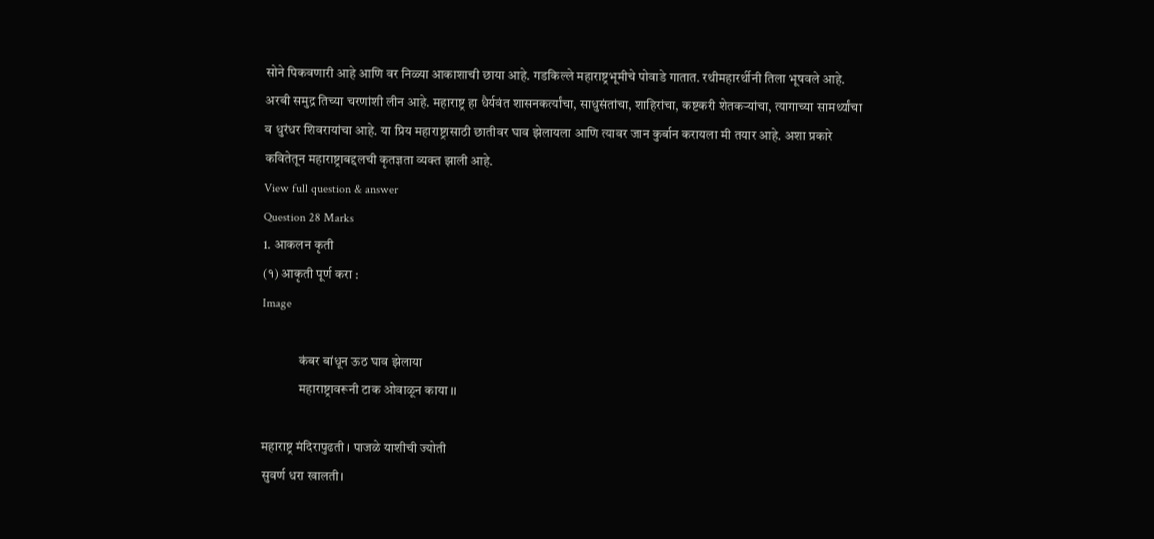सोने पिकवणारी आहे आणि वर निळ्या आकाशाची छाया आहे. गडकिल्ले महाराष्ट्रभूमीचे पोवाडे गातात. रथीमहारर्थीनी तिला भूषवले आहे. अरबी समुद्र तिच्या चरणांशी लीन आहे. महाराष्ट्र हा धैर्यवंत शासनकर्त्यांचा, साधुसंतांचा, शाहिरांचा, कष्टकरी शेतकऱ्यांचा, त्यागाच्या सामर्थ्यांचा व धुरंधर शिवरायांचा आहे. या प्रिय महाराष्ट्रासाठी छातीवर घाव झेलायला आणि त्यावर जान कुर्बान करायला मी तयार आहे. अशा प्रकारे कवितेतून महाराष्ट्राबद्दलची कृतज्ञता व्यक्त झाली आहे.
View full question & answer
Question 28 Marks
1. आकलन कृती
(१) आकृती पूर्ण करा :
Image

              कंबर बांधून ऊठ घाव झेलाया
              महाराष्ट्रावरूनी टाक ओवाळून काया ।।

महाराष्ट्र मंदिरापुढती । पाजळे याशीची ज्योती
सुवर्ण धरा खालती।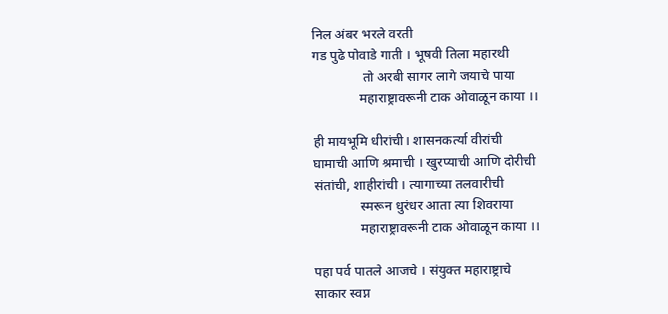निल अंबर भरले वरती
गड पुढे पोवाडे गाती । भूषवी तिला महारथी
               तो अरबी सागर लागे जयाचे पाया
              महाराष्ट्रावरूनी टाक ओवाळून काया ।।

ही मायभूमि धीरांची। शासनकर्त्या वीरांची
घामाची आणि श्रमाची । खुरप्याची आणि दोरीची
संतांची, शाहीरांची । त्यागाच्या तलवारीची
              स्मरून धुरंधर आता त्या शिवराया
              महाराष्ट्रावरूनी टाक ओवाळून काया ।।

पहा पर्व पातले आजचे । संयुक्त महाराष्ट्राचे
साकार स्वप्न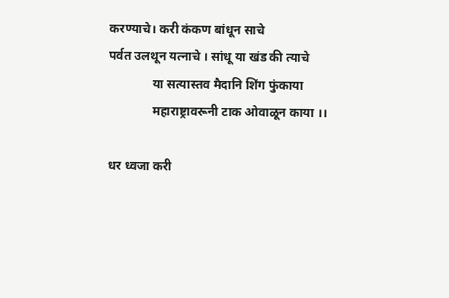करण्याचे। करी कंकण बांधून साचे
पर्वत उलथून यत्नाचे । सांधू या खंड की त्याचे
              या सत्यास्तव मैदानि शिंग फुंकाया
              महाराष्ट्रावरूनी टाक ओवाळून काया ।।

धर ध्वजा करी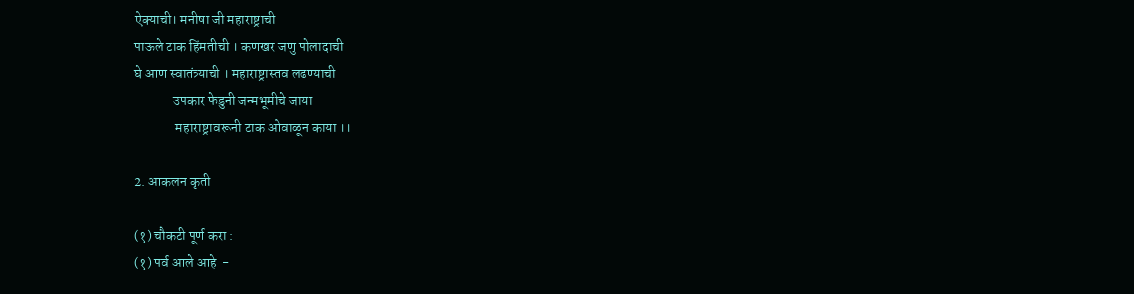ऐक्याची। मनीषा जी महाराष्ट्राची
पाऊले टाक हिंमतीची । कणखर जणु पोलादाची
घे आण स्वातंत्र्याची । महाराष्ट्रास्तव लढण्याची
              उपकार फेडुनी जन्मभूमीचे जाया
               महाराष्ट्रावरूनी टाक ओवाळून काया ।।

2. आकलन कृती

(१) चौकटी पूर्ण करा :
(१) पर्व आले आहे  -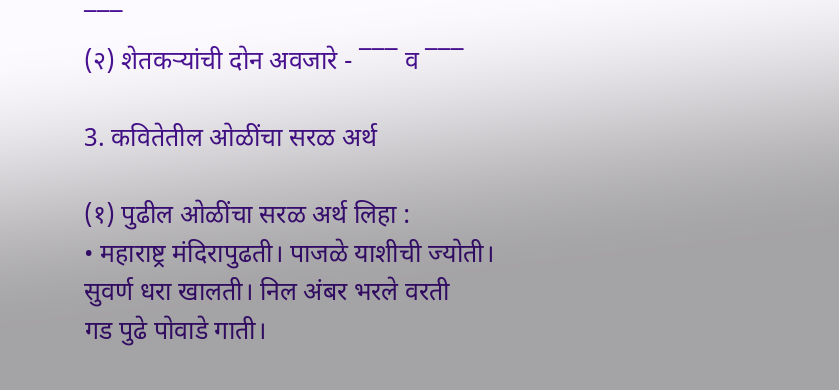‾‾‾
(२) शेतकऱ्यांची दोन अवजारे - ‾‾‾ व ‾‾‾

3. कवितेतील ओळींचा सरळ अर्थ

(१) पुढील ओळींचा सरळ अर्थ लिहा :
• महाराष्ट्र मंदिरापुढती। पाजळे याशीची ज्योती।
सुवर्ण धरा खालती। निल अंबर भरले वरती
गड पुढे पोवाडे गाती।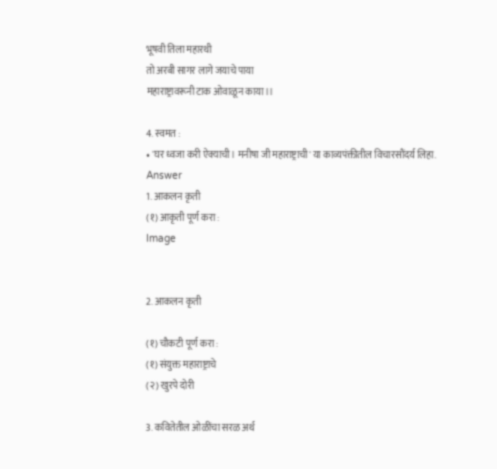भूषवी तिला महारथी
तो अरबी सागर लागे जयाचे पाया
महाराष्ट्रावरूनी टाक ओवाळून काया।।

4. स्वमत :
• 'घर ध्वजा करी ऐक्याची। मनीषा जी महाराष्ट्राची' या काव्यपंक्तीतील विचारसौंदर्य लिहा.
Answer
1. आकलन कृती
(१) आकृती पूर्ण करा :
Image


2. आकलन कृती

(१) चौकटी पूर्ण करा :
(१) संयुक्त महाराष्ट्राचे
(२) खुरपे दोरी

3. कवितेतील ओळींचा सरळ अर्थ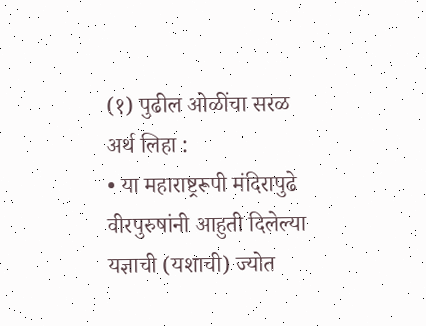(१) पुढील ओळींचा सरळ अर्थ लिहा :
• या महाराष्ट्ररूपी मंदिरापुढे वीरपुरुषांनी आहुती दिलेल्या यज्ञाची (यशाची) ज्योत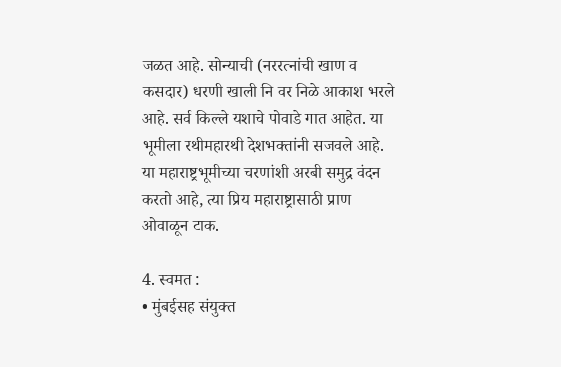जळत आहे. सोन्याची (नररत्नांची खाण व कसदार) धरणी खाली नि वर निळे आकाश भरले आहे. सर्व किल्ले यशाचे पोवाडे गात आहेत. या भूमीला रथीमहारथी देशभक्तांनी सजवले आहे. या महाराष्ट्रभूमीच्या चरणांशी अरबी समुद्र वंदन करतो आहे, त्या प्रिय महाराष्ट्रासाठी प्राण ओवाळून टाक.

4. स्वमत :
• मुंबईसह संयुक्त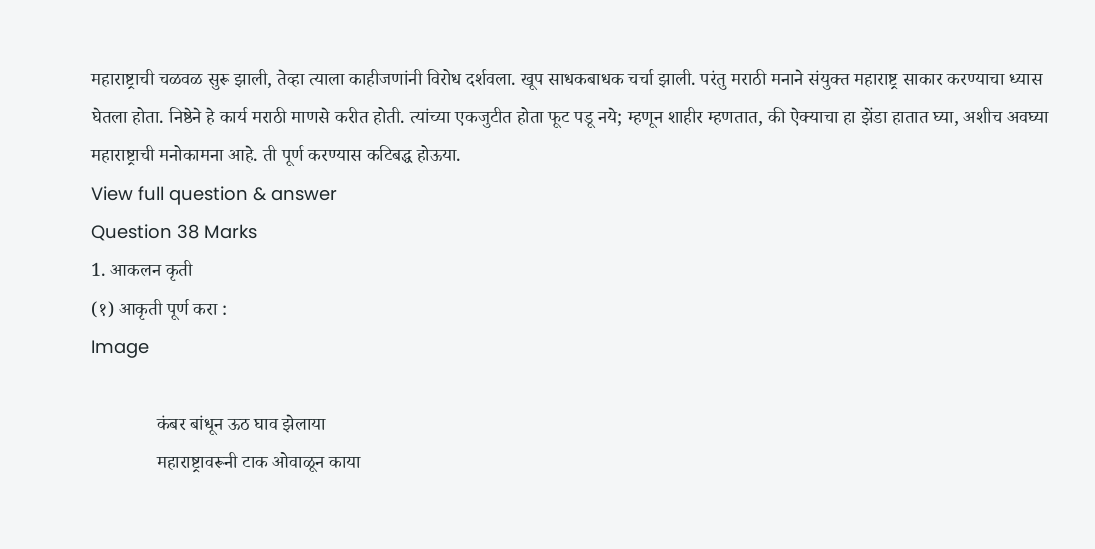महाराष्ट्राची चळवळ सुरू झाली, तेव्हा त्याला काहीजणांनी विरोध दर्शवला. खूप साधकबाधक चर्चा झाली. परंतु मराठी मनाने संयुक्त महाराष्ट्र साकार करण्याचा ध्यास घेतला होता. निष्ठेने हे कार्य मराठी माणसे करीत होती. त्यांच्या एकजुटीत होता फूट पडू नये; म्हणून शाहीर म्हणतात, की ऐक्याचा हा झेंडा हातात घ्या, अशीच अवघ्या महाराष्ट्राची मनोकामना आहे. ती पूर्ण करण्यास कटिबद्ध होऊया.
View full question & answer
Question 38 Marks
1. आकलन कृती
(१) आकृती पूर्ण करा :
Image

              कंबर बांधून ऊठ घाव झेलाया
              महाराष्ट्रावरूनी टाक ओवाळून काया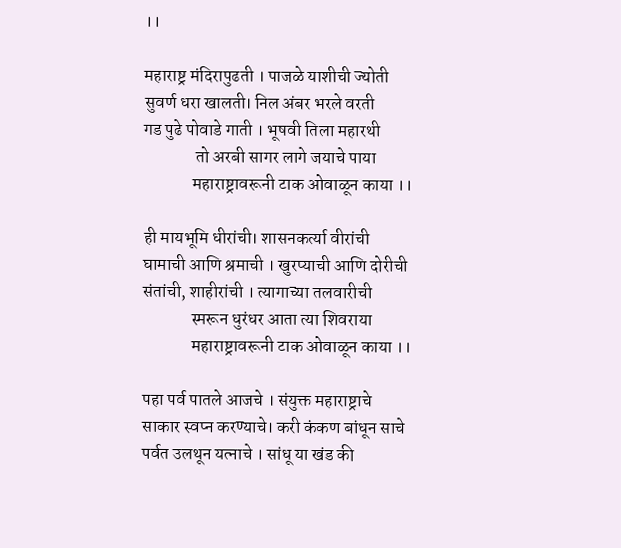।।

महाराष्ट्र मंदिरापुढती । पाजळे याशीची ज्योती
सुवर्ण धरा खालती। निल अंबर भरले वरती
गड पुढे पोवाडे गाती । भूषवी तिला महारथी
               तो अरबी सागर लागे जयाचे पाया
              महाराष्ट्रावरूनी टाक ओवाळून काया ।।

ही मायभूमि धीरांची। शासनकर्त्या वीरांची
घामाची आणि श्रमाची । खुरप्याची आणि दोरीची
संतांची, शाहीरांची । त्यागाच्या तलवारीची
              स्मरून धुरंधर आता त्या शिवराया
              महाराष्ट्रावरूनी टाक ओवाळून काया ।।

पहा पर्व पातले आजचे । संयुक्त महाराष्ट्राचे
साकार स्वप्न करण्याचे। करी कंकण बांधून साचे
पर्वत उलथून यत्नाचे । सांधू या खंड की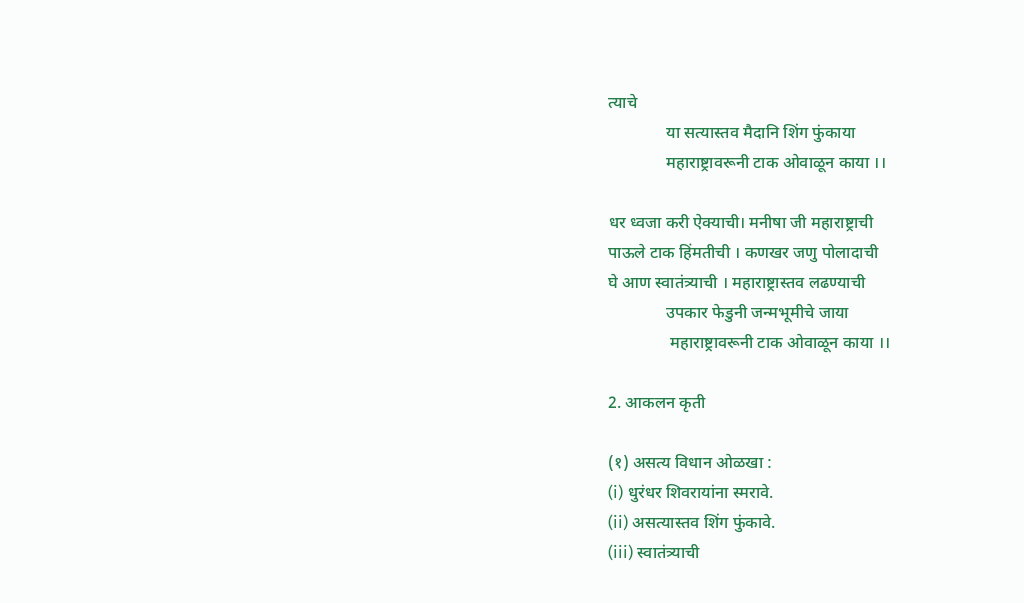त्याचे
              या सत्यास्तव मैदानि शिंग फुंकाया
              महाराष्ट्रावरूनी टाक ओवाळून काया ।।

धर ध्वजा करी ऐक्याची। मनीषा जी महाराष्ट्राची
पाऊले टाक हिंमतीची । कणखर जणु पोलादाची
घे आण स्वातंत्र्याची । महाराष्ट्रास्तव लढण्याची
              उपकार फेडुनी जन्मभूमीचे जाया
               महाराष्ट्रावरूनी टाक ओवाळून काया ।।

2. आकलन कृती

(१) असत्य विधान ओळखा :
(i) धुरंधर शिवरायांना स्मरावे.
(ii) असत्यास्तव शिंग फुंकावे.
(iii) स्वातंत्र्याची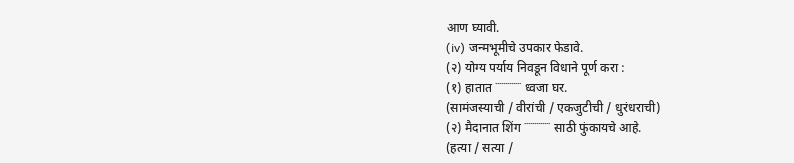आण घ्यावी.
(iv) जन्मभूमीचे उपकार फेडावे.
(२) योग्य पर्याय निवडून विधाने पूर्ण करा :
(१) हातात ˙˙˙˙˙˙˙˙˙˙˙˙˙ ध्वजा घर.
(सामंजस्याची / वीरांची / एकजुटीची / धुरंधराची)
(२) मैदानात शिंग ˙˙˙˙˙˙˙˙˙˙˙˙˙ साठी फुंकायचे आहे.
(हत्या / सत्या /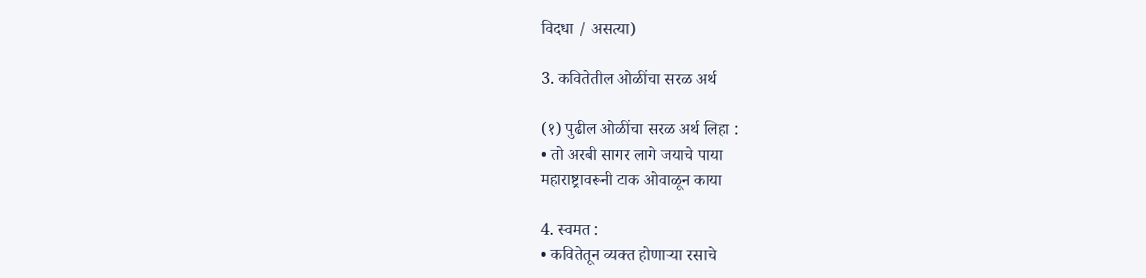विदधा / असत्या)

3. कवितेतील ओळींचा सरळ अर्थ

(१) पुढील ओळींचा सरळ अर्थ लिहा :
• तो अरबी सागर लागे जयाचे पाया
महाराष्ट्रावरूनी टाक ओवाळून काया

4. स्वमत :
• कवितेतून व्यक्त होणाऱ्या रसाचे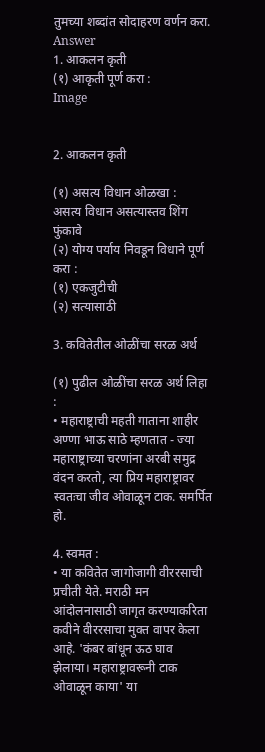तुमच्या शब्दांत सोदाहरण वर्णन करा.
Answer
1. आकलन कृती
(१) आकृती पूर्ण करा :
Image


2. आकलन कृती

(१) असत्य विधान ओळखा :
असत्य विधान असत्यास्तव शिंग फुंकावे
(२) योग्य पर्याय निवडून विधाने पूर्ण करा :
(१) एकजुटीची
(२) सत्यासाठी

3. कवितेतील ओळींचा सरळ अर्थ

(१) पुढील ओळींचा सरळ अर्थ लिहा :
• महाराष्ट्राची महती गाताना शाहीर अण्णा भाऊ साठे म्हणतात - ज्या महाराष्ट्राच्या चरणांना अरबी समुद्र वंदन करतो, त्या प्रिय महाराष्ट्रावर स्वतःचा जीव ओवाळून टाक. समर्पित हो.

4. स्वमत :
• या कवितेत जागोजागी वीररसाची प्रचीती येते. मराठी मन आंदोलनासाठी जागृत करण्याकरिता कवीने वीररसाचा मुक्त वापर केला आहे. 'कंबर बांधून ऊठ घाव झेलाया। महाराष्ट्रावरूनी टाक ओवाळून काया' या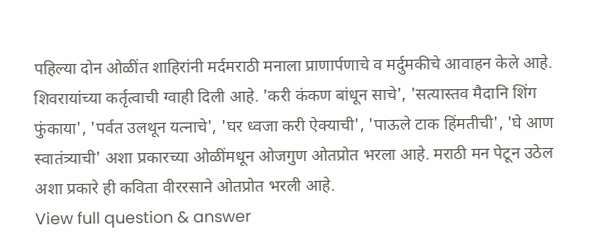पहिल्या दोन ओळींत शाहिरांनी मर्दमराठी मनाला प्राणार्पणाचे व मर्दुमकीचे आवाहन केले आहे. शिवरायांच्या कर्तृत्वाची ग्वाही दिली आहे. 'करी कंकण बांधून साचे', 'सत्यास्तव मैदानि शिंग फुंकाया', 'पर्वत उलथून यत्नाचे', 'घर ध्वजा करी ऐक्याची', 'पाऊले टाक हिंमतीची', 'घे आण स्वातंत्र्याची' अशा प्रकारच्या ओळींमधून ओजगुण ओतप्रोत भरला आहे. मराठी मन पेटून उठेल अशा प्रकारे ही कविता वीररसाने ओतप्रोत भरली आहे.
View full question & answer